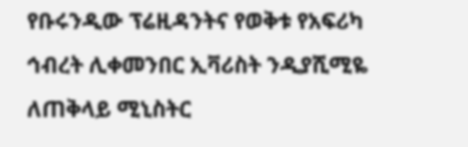የቡሩንዲው ፕሬዚዳንትና የወቅቱ የአፍሪካ ኅብረት ሊቀመንበር ኢቫሪስት ንዲያሺሚዬ ለጠቅላይ ሚኒስትር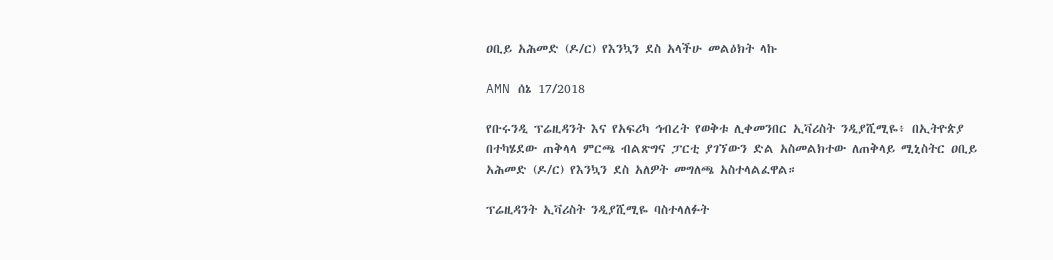ዐቢይ አሕመድ (ዶ/ር) የእንኳን ደስ አላችሁ መልዕክት ላኩ

AMN ሰኔ 17/2018

የቡሩንዲ ፕሬዚዳንት እና የአፍሪካ ኅብረት የወቅቱ ሊቀመንበር ኢቫሪስት ንዲያሺሚዬ፥ በኢትዮጵያ በተካሄደው ጠቅላላ ምርጫ ብልጽግና ፓርቲ ያገኘውን ድል አስመልክተው ለጠቅላይ ሚኒስትር ዐቢይ አሕመድ (ዶ/ር) የእንኳን ደስ አለዎት መግለጫ አስተላልፈዋል።

ፕሬዚዳንት ኢቫሪስት ንዲያሺሚዬ ባስተላለፉት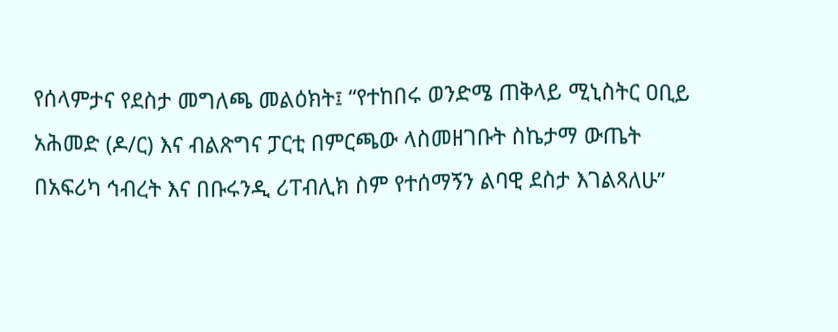የሰላምታና የደስታ መግለጫ መልዕክት፤ “የተከበሩ ወንድሜ ጠቅላይ ሚኒስትር ዐቢይ አሕመድ (ዶ/ር) እና ብልጽግና ፓርቲ በምርጫው ላስመዘገቡት ስኬታማ ውጤት በአፍሪካ ኅብረት እና በቡሩንዲ ሪፐብሊክ ስም የተሰማኝን ልባዊ ደስታ እገልጻለሁ”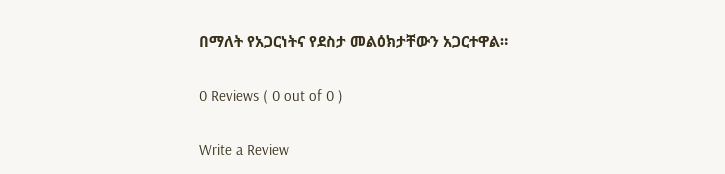በማለት የአጋርነትና የደስታ መልዕክታቸውን አጋርተዋል።

0 Reviews ( 0 out of 0 )

Write a Review